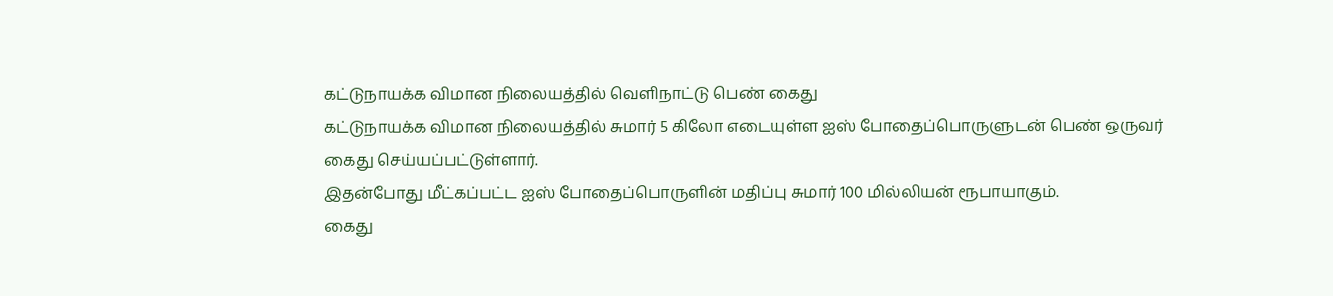கட்டுநாயக்க விமான நிலையத்தில் வெளிநாட்டு பெண் கைது
கட்டுநாயக்க விமான நிலையத்தில் சுமார் 5 கிலோ எடையுள்ள ஐஸ் போதைப்பொருளுடன் பெண் ஒருவர் கைது செய்யப்பட்டுள்ளார்.
இதன்போது மீட்கப்பட்ட ஐஸ் போதைப்பொருளின் மதிப்பு சுமார் 100 மில்லியன் ரூபாயாகும்.
கைது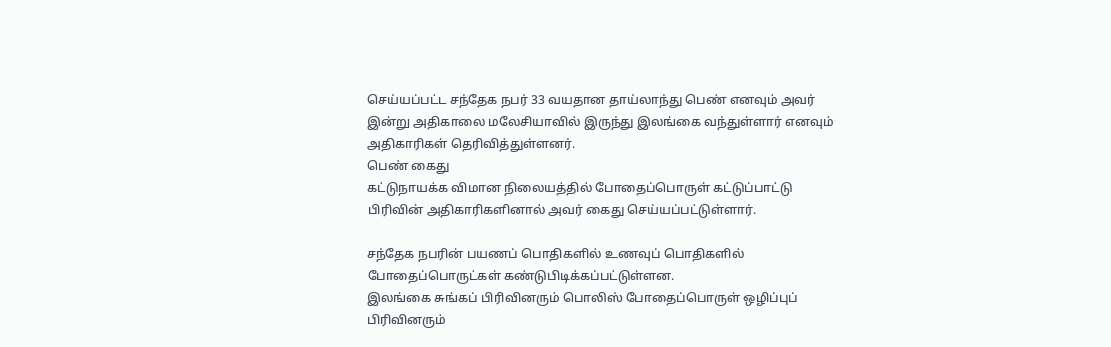செய்யப்பட்ட சந்தேக நபர் 33 வயதான தாய்லாந்து பெண் எனவும் அவர் இன்று அதிகாலை மலேசியாவில் இருந்து இலங்கை வந்துள்ளார் எனவும் அதிகாரிகள் தெரிவித்துள்ளனர்.
பெண் கைது
கட்டுநாயக்க விமான நிலையத்தில் போதைப்பொருள் கட்டுப்பாட்டு பிரிவின் அதிகாரிகளினால் அவர் கைது செய்யப்பட்டுள்ளார்.

சந்தேக நபரின் பயணப் பொதிகளில் உணவுப் பொதிகளில் போதைப்பொருட்கள் கண்டுபிடிக்கப்பட்டுள்ளன.
இலங்கை சுங்கப் பிரிவினரும் பொலிஸ் போதைப்பொருள் ஒழிப்புப் பிரிவினரும்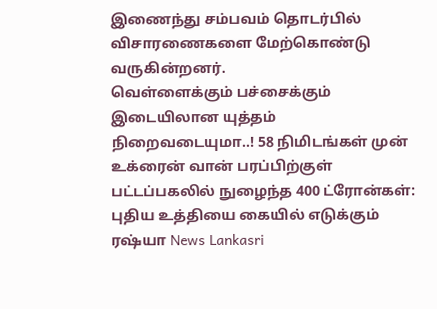இணைந்து சம்பவம் தொடர்பில் விசாரணைகளை மேற்கொண்டு வருகின்றனர்.
வெள்ளைக்கும் பச்சைக்கும் இடையிலான யுத்தம் நிறைவடையுமா..! 58 நிமிடங்கள் முன்
உக்ரைன் வான் பரப்பிற்குள் பட்டப்பகலில் நுழைந்த 400 ட்ரோன்கள்: புதிய உத்தியை கையில் எடுக்கும் ரஷ்யா News Lankasri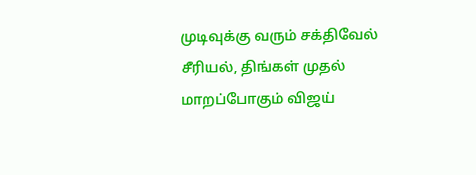முடிவுக்கு வரும் சக்திவேல் சீரியல், திங்கள் முதல் மாறப்போகும் விஜய்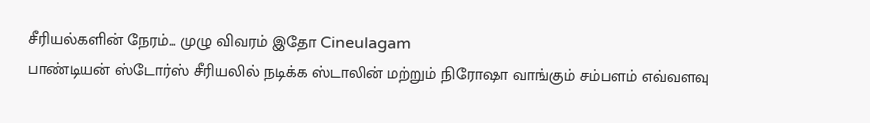சீரியல்களின் நேரம்... முழு விவரம் இதோ Cineulagam
பாண்டியன் ஸ்டோர்ஸ் சீரியலில் நடிக்க ஸ்டாலின் மற்றும் நிரோஷா வாங்கும் சம்பளம் எவ்வளவு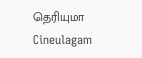தெரியுமா Cineulagam